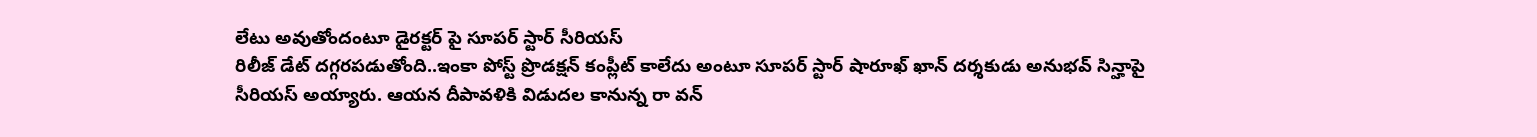లేటు అవుతోందంటూ డైరక్టర్ పై సూపర్ స్టార్ సీరియస్
రిలీజ్ డేట్ దగ్గరపడుతోంది..ఇంకా పోస్ట్ ప్రొడక్షన్ కంప్లీట్ కాలేదు అంటూ సూపర్ స్టార్ షారూఖ్ ఖాన్ దర్శకుడు అనుభవ్ సిన్హాపై సీరియస్ అయ్యారు. ఆయన దీపావళికి విడుదల కానున్న రా వన్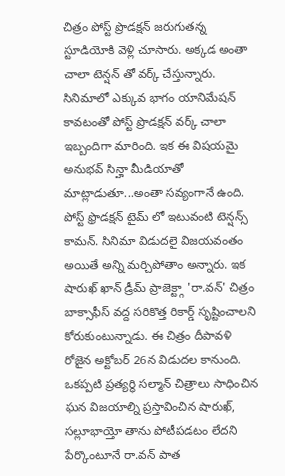చిత్రం పోస్ట్ ప్రొడక్షన్ జరుగుతన్న స్టూడియోకి వెళ్లి చూసారు. అక్కడ అంతా చాలా టెన్షన్ తో వర్క్ చేస్తున్నారు. సినిమాలో ఎక్కువ భాగం యానిమేషన్ కావటంతో పోస్ట్ ప్రొడక్షన్ వర్క్ చాలా ఇబ్బందిగా మారింది. ఇక ఈ విషయమై అనుభవ్ సిన్హా మీడియాతో మాట్లాడుతూ...అంతా సవ్యంగానే ఉంది. పోస్ట్ ఫ్రొడక్షన్ టైమ్ లో ఇటువంటి టెన్షన్స్ కామన్. సినిమా విడుదలై విజయవంతం అయితే అన్ని మర్చిపోతాం అన్నారు. ఇక షారుఖ్ ఖాన్ డ్రీమ్ ప్రాజెక్ట్గా 'రా.వన్' చిత్రం బాక్సాఫీస్ వద్ద సరికొత్త రికార్డ్ సృష్టించాలని కోరుకుంటున్నాడు. ఈ చిత్రం దీపావళి రోజైన అక్టోబర్ 26న విడుదల కానుంది. ఒకప్పటి ప్రత్యర్థి సల్మాన్ చిత్రాలు సాధించిన ఘన విజయాల్ని ప్రస్తావించిన షారుఖ్, సల్లూభాయ్తో తాను పోటీపడటం లేదని పేర్కొంటూనే రా.వన్ పాత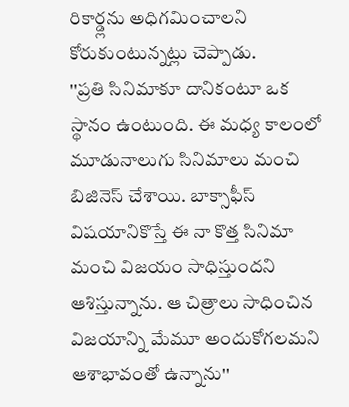రికార్డ్లను అధిగమించాలని కోరుకుంటున్నట్లు చెప్పాడు.
''ప్రతి సినిమాకూ దానికంటూ ఒక స్థానం ఉంటుంది. ఈ మధ్య కాలంలో మూడునాలుగు సినిమాలు మంచి బిజినెస్ చేశాయి. బాక్సాఫీస్ విషయానికొస్తే ఈ నా కొత్త సినిమా మంచి విజయం సాధిస్తుందని ఆశిస్తున్నాను. ఆ చిత్రాలు సాధించిన విజయాన్ని మేమూ అందుకోగలమని ఆశాభావంతో ఉన్నాను''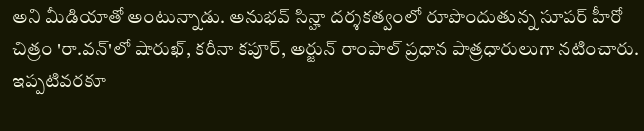అని మీడియాతో అంటున్నాడు. అనుభవ్ సిన్హా దర్శకత్వంలో రూపొందుతున్న సూపర్ హీరో చిత్రం 'రా.వన్'లో షారుఖ్, కరీనా కపూర్, అర్జున్ రాంపాల్ ప్రధాన పాత్రధారులుగా నటించారు. ఇప్పటివరకూ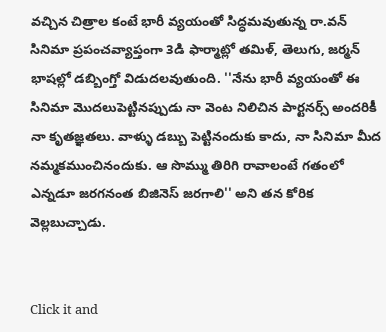వచ్చిన చిత్రాల కంటే భారీ వ్యయంతో సిద్ధమవుతున్న రా.వన్ సినిమా ప్రపంచవ్యాప్తంగా 3డి ఫార్మాట్లో తమిళ్, తెలుగు, జర్మన్ భాషల్లో డబ్బింగ్తో విడుదలవుతుంది. ''నేను భారీ వ్యయంతో ఈ సినిమా మొదలుపెట్టినప్పుడు నా వెంట నిలిచిన పార్టనర్స్ అందరికీ నా కృతజ్ఞతలు. వాళ్ళు డబ్బు పెట్టినందుకు కాదు, నా సినిమా మీద నమ్మకముంచినందుకు. ఆ సొమ్ము తిరిగి రావాలంటే గతంలో ఎన్నడూ జరగనంత బిజినెస్ జరగాలి'' అని తన కోరిక వెల్లబుచ్చాడు.


Click it and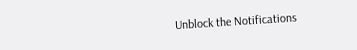Unblock the Notifications